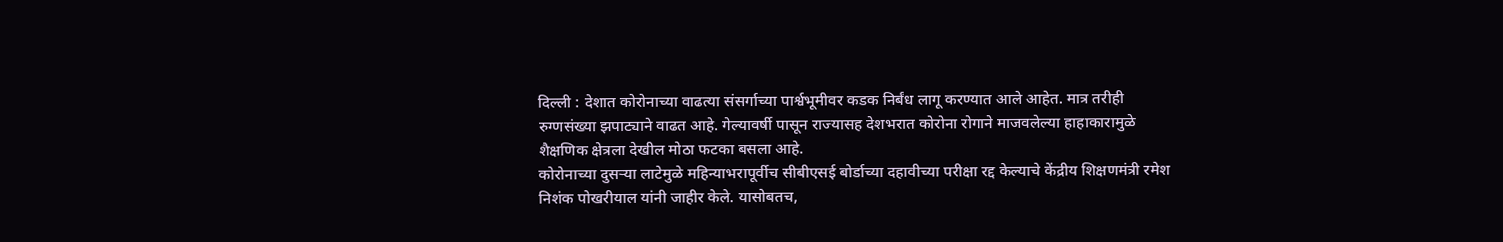दिल्ली : देशात कोरोनाच्या वाढत्या संसर्गाच्या पार्श्वभूमीवर कडक निर्बंध लागू करण्यात आले आहेत. मात्र तरीही रुग्णसंख्या झपाट्याने वाढत आहे. गेल्यावर्षी पासून राज्यासह देशभरात कोरोना रोगाने माजवलेल्या हाहाकारामुळे शैक्षणिक क्षेत्रला देखील मोठा फटका बसला आहे.
कोरोनाच्या दुसऱ्या लाटेमुळे महिन्याभरापूर्वीच सीबीएसई बोर्डाच्या दहावीच्या परीक्षा रद्द केल्याचे केंद्रीय शिक्षणमंत्री रमेश निशंक पोखरीयाल यांनी जाहीर केले. यासोबतच,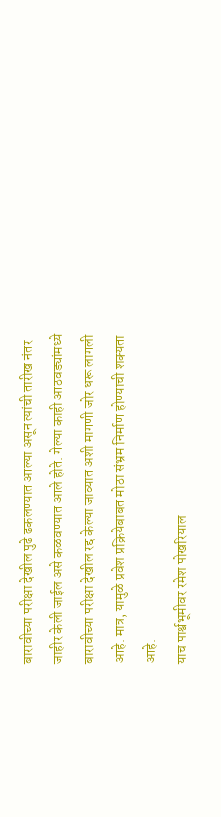बारावीच्या परीक्षा देखील पुढे ढकलण्यात आल्या असून त्यांची तारीख नंतर जाहीर केली जाईल असे कळवण्यात आले होते. गेल्या काही आठवड्यांमध्ये बारावीच्या परीक्षा देखील रद्द केल्या जाव्यात अशी मागणी जोर धरू लागली आहे. मात्र, यामुळे प्रवेश प्रक्रियेबाबत मोठा संभ्रम निर्माण होण्याची शक्यता आहे.
याच पार्श्वभूमीवर रमेश पोखरियाल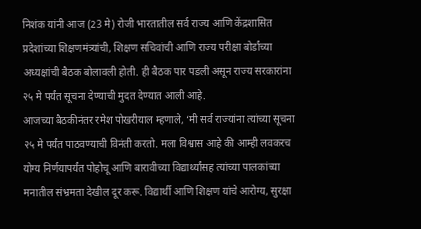निशंक यांनी आज (23 मे) रोजी भारतातील सर्व राज्य आणि केंद्रशासित प्रदेशांच्या शिक्षणमंत्र्यांची, शिक्षण सचिवांची आणि राज्य परीक्षा बोर्डांच्या अध्यक्षांची बैठक बोलावली होती. ही बैठक पार पडली असून राज्य सरकारांना २५ मे पर्यंत सूचना देण्याची मुदत देण्यात आली आहे.
आजच्या बैठकीनंतर रमेश पोखरीयाल म्हणाले, ‘मी सर्व राज्यांना त्यांच्या सूचना २५ मे पर्यंत पाठवण्याची विनंती करतो. मला विश्वास आहे की आम्ही लवकरच योग्य निर्णयापर्यंत पोहोचू आणि बारावीच्या विद्यार्थ्यांसह त्यांच्या पालकांच्या मनातील संभ्रमता देखील दूर करू. विद्यार्थी आणि शिक्षण यांचे आरोग्य, सुरक्षा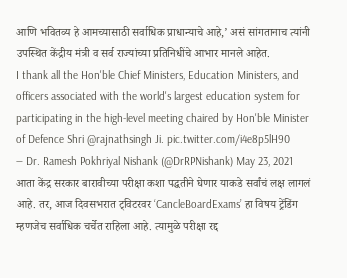आणि भवितव्य हे आमच्यासाठी सर्वाधिक प्राधान्याचे आहे,’ असं सांगतानाच त्यांनी उपस्थित केंद्रीय मंत्री व सर्व राज्यांच्या प्रतिनिधींचे आभार मानले आहेत.
I thank all the Hon'ble Chief Ministers, Education Ministers, and officers associated with the world's largest education system for participating in the high-level meeting chaired by Hon'ble Minister of Defence Shri @rajnathsingh Ji. pic.twitter.com/i4e8p5lH90
— Dr. Ramesh Pokhriyal Nishank (@DrRPNishank) May 23, 2021
आता केंद्र सरकार बारावीच्या परीक्षा कशा पद्धतीने घेणार याकडे सर्वांचं लक्ष लागलं आहे. तर, आज दिवसभरात ट्विटरवर ‘CancleBoardExams’ हा विषय ट्रेंडिंग म्हणजेच सर्वाधिक चर्चेत राहिला आहे. त्यामुळे परीक्षा रद्द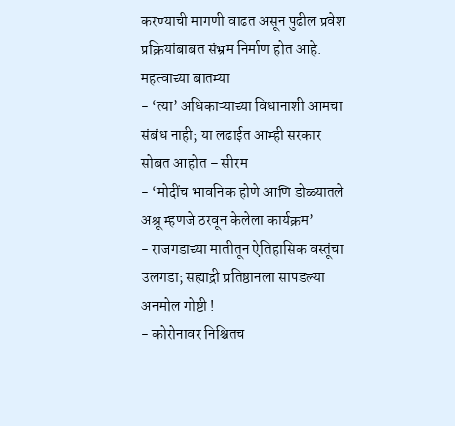करण्याची मागणी वाढत असून पुढील प्रवेश प्रक्रियांबाबत संभ्रम निर्माण होत आहे.
महत्वाच्या बातम्या
- ‘त्या’ अधिकाऱ्याच्या विधानाशी आमचा संबंध नाही; या लढाईत आम्ही सरकार सोबत आहोत – सीरम
- ‘मोदींच भावनिक होणे आणि डोळ्यातले अश्रू म्हणजे ठरवून केलेला कार्यक्रम’
- राजगडाच्या मातीतून ऐतिहासिक वस्तूंचा उलगडा; सह्याद्री प्रतिष्ठानला सापडल्या अनमोल गोष्टी !
- कोरोनावर निश्चितच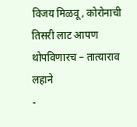विजय मिळवू, कोरोनाची तिसरी लाट आपण थोपविणारच – तात्याराव लहाने
-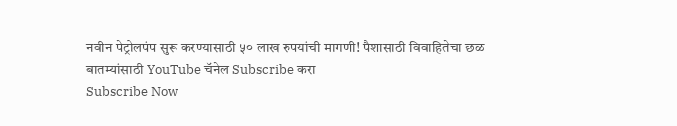नवीन पेट्रोलपंप सुरू करण्यासाठी ५० लाख रुपयांची मागणी! पैशासाठी विवाहितेचा छळ
बातम्यांसाठी YouTube चॅनेल Subscribe करा
Subscribe Now